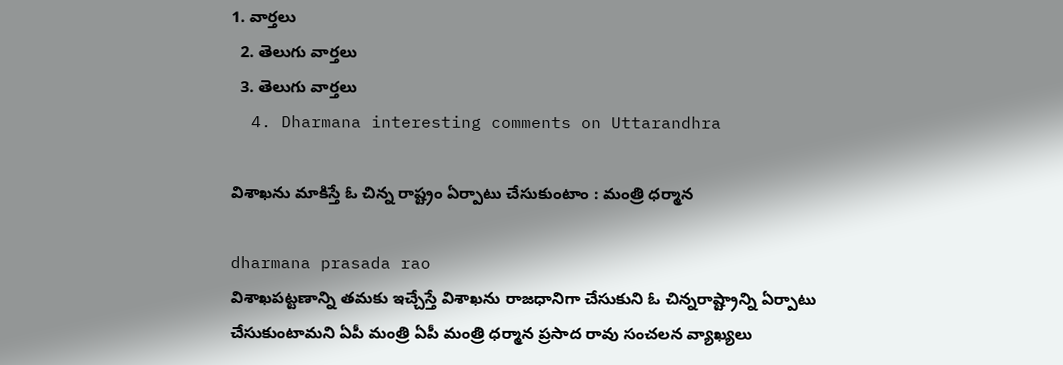1. వార్తలు
  2. తెలుగు వార్తలు
  3. తెలుగు వార్తలు
  4. Dharmana interesting comments on Uttarandhra

విశాఖను మాకిస్తే ఓ చిన్న రాష్ట్రం ఏర్పాటు చేసుకుంటాం : మంత్రి ధర్మాన

dharmana prasada rao
విశాఖపట్టణాన్ని తమకు ఇచ్చేస్తే విశాఖను రాజధానిగా చేసుకుని ఓ చిన్నరాష్ట్రాన్ని ఏర్పాటు చేసుకుంటామని ఏపీ మంత్రి ఏపీ మంత్రి ధర్మాన ప్రసాద రావు సంచలన వ్యాఖ్యలు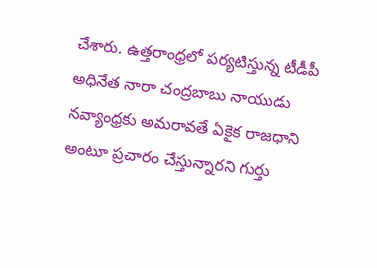చేశారు. ఉత్తరాంధ్రలో పర్యటిస్తున్న టీడీపీ అధినేత నారా చంద్రబాబు నాయుడు నవ్యాంధ్రకు అమరావతే ఏకైక రాజధాని అంటూ ప్రచారం చేస్తున్నారని గుర్తు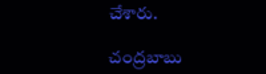చేశారు.

చంద్రబాబు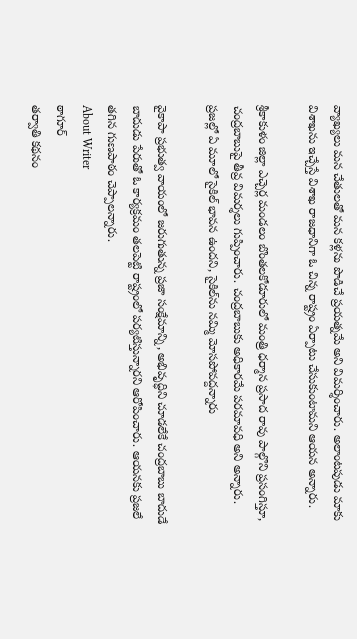వ్యాఖ్యలు మన చేతులతో మన కళ్లను పొడిచే ప్రయత్నమే అని విమర్శించారు. అలాంటపుడు మాకు విశాఖను ఇచ్చేస్తే విశాఖ రాజధానిగా ఓ చిన్న రాష్ట్రం ఏర్పాటు చేసుకుంటామని ఆయన అన్నారు.

శ్రీకాకుళం జిల్లా ఎచ్చెర్ల మండలం బొంతలకోడూరులో మంత్రి ధర్మాన ప్రసాద రావు పాల్గొని ప్రసంగిస్తూ, చంద్రబాబుపై తీవ్ర విమర్శలు గుప్పించారు. చంద్రబాబుకు అధికారమే పరమావధి అని అన్నారు. ప్రజల్లో ఏ మూలో సైకిల్ భావన ఉందని, సైకిల్‌ను నమ్మి మోసపోవద్దన్నారు

వైకాపా ప్రభుత్వ వాయంలో జరుగుతున్న ప్రజా సంక్షేమాన్ని, అభివృద్ధిని చూడలేకే చంద్రబాబు బాదుడే బాదుడు పేరుతో ఓ కార్యక్రమం తలపెట్టి రాష్ట్రంలో పర్యటిస్తున్నారని ఆరోపించారు. ఆయనకు ప్రజలే తగిన గుణపాఠం చెప్పాలన్నారు.
About Writer
ఠాగూర్
తర్వాతి కథనం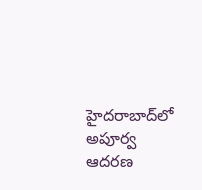హైదరాబాద్‌లో అపూర్వ ఆదరణ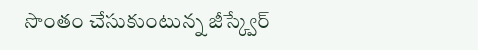సొంతం చేసుకుంటున్న జీస్క్వేర్‌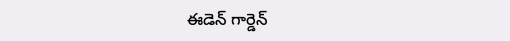ఈడెన్‌ గార్డెన్‌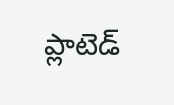ప్లాటెడ్‌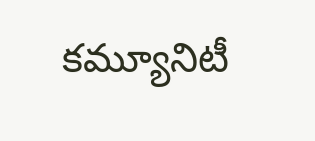కమ్యూనిటీ